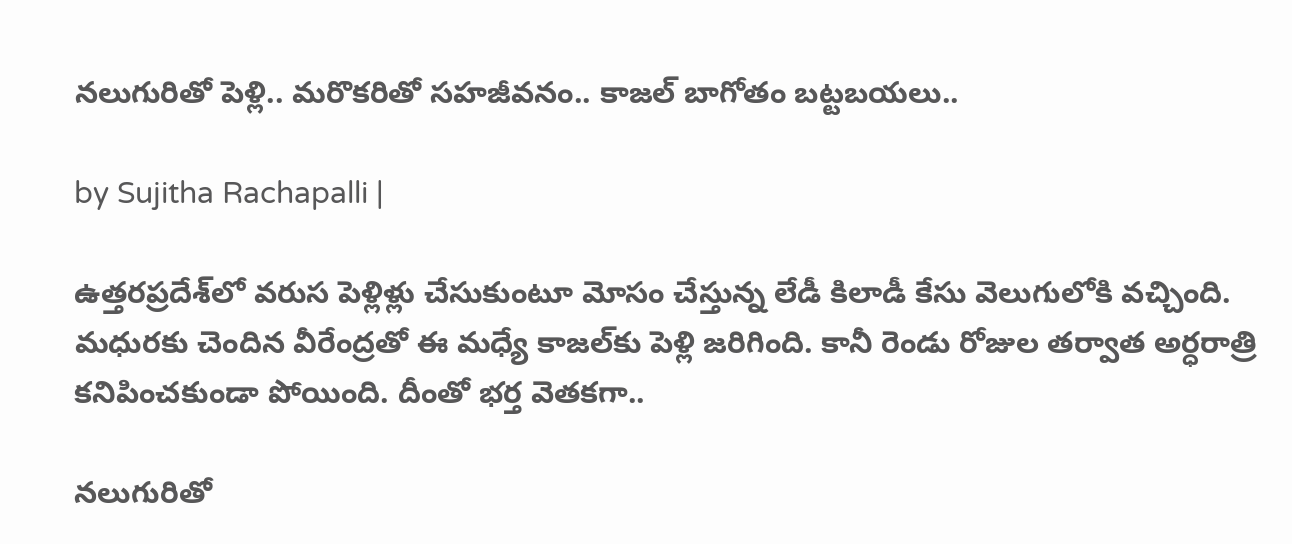నలుగురితో పెళ్లి.. మరొకరితో సహజీవనం.. కాజల్ బాగోతం బట్టబయలు..

by Sujitha Rachapalli |

ఉత్తరప్రదేశ్‌లో వరుస పెళ్లిళ్లు చేసుకుంటూ మోసం చేస్తున్న లేడీ కిలాడీ కేసు వెలుగులోకి వచ్చింది. మధురకు చెందిన వీరేంద్రతో ఈ మధ్యే కాజల్‌కు పెళ్లి జరిగింది. కానీ రెండు రోజుల తర్వాత అర్ధరాత్రి కనిపించకుండా పోయింది. దీంతో భర్త వెతకగా..

నలుగురితో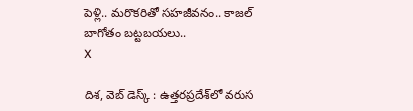పెళ్లి.. మరొకరితో సహజీవనం.. కాజల్ బాగోతం బట్టబయలు..
X

దిశ, వెబ్ డెస్క్ : ఉత్తరప్రదేశ్‌లో వరుస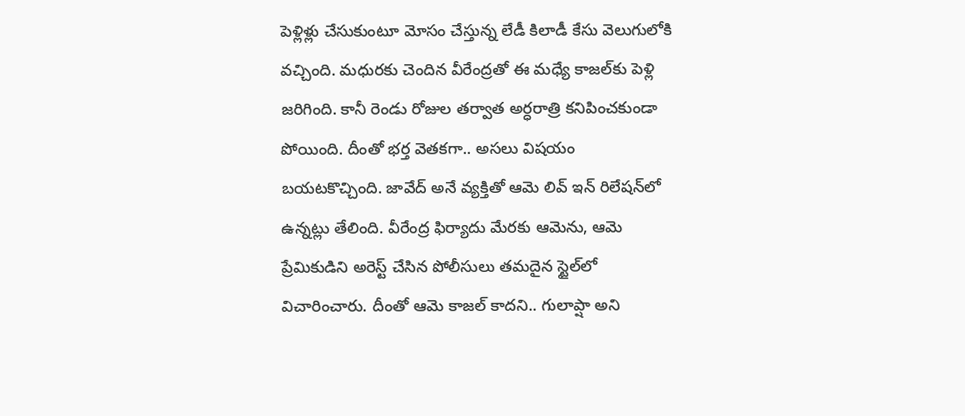పెళ్లిళ్లు చేసుకుంటూ మోసం చేస్తున్న లేడీ కిలాడీ కేసు వెలుగులోకి వచ్చింది. మధురకు చెందిన వీరేంద్రతో ఈ మధ్యే కాజల్‌కు పెళ్లి జరిగింది. కానీ రెండు రోజుల తర్వాత అర్ధరాత్రి కనిపించకుండా పోయింది. దీంతో భర్త వెతకగా.. అసలు విషయం బయటకొచ్చింది. జావేద్ అనే వ్యక్తితో ఆమె లివ్ ఇన్ రిలేషన్‌లో ఉన్నట్లు తేలింది. వీరేంద్ర ఫిర్యాదు మేరకు ఆమెను, ఆమె ప్రేమికుడిని అరెస్ట్ చేసిన పోలీసులు తమదైన స్టైల్‌లో విచారించారు. దీంతో ఆమె కాజల్ కాదని.. గులాప్షా అని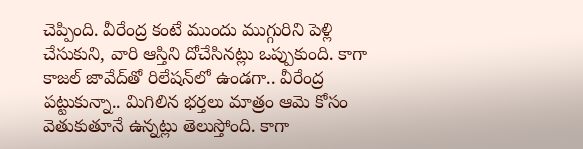చెప్పింది. వీరేంద్ర కంటే ముందు ముగ్గురిని పెళ్లి చేసుకుని, వారి ఆస్తిని దోచేసినట్లు ఒప్పుకుంది. కాగా కాజల్ జావేద్‌తో రిలేషన్‌లో ఉండగా.. వీరేంద్ర పట్టుకున్నా.. మిగిలిన భర్తలు మాత్రం ఆమె కోసం వెతుకుతూనే ఉన్నట్లు తెలుస్తోంది. కాగా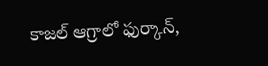కాజల్ ఆగ్రాలో ఫుర్కాన్,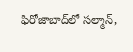ఫిరోజాబాద్‌లో సల్మాన్,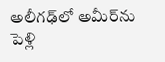అలీగఢ్‌లో అమీర్‌ను పెళ్లి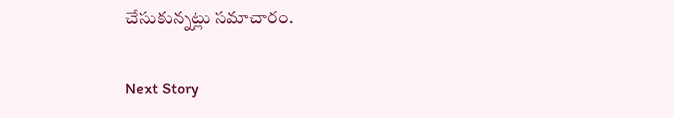చేసుకున్నట్లు సమాచారం.

Next Story